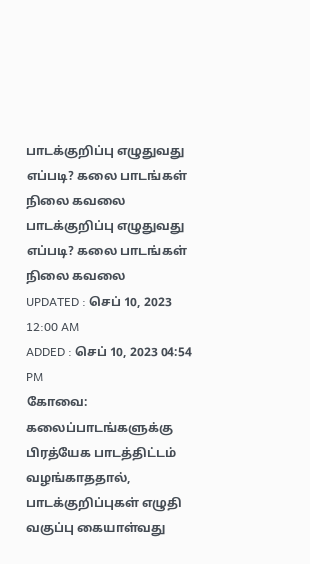பாடக்குறிப்பு எழுதுவது எப்படி? கலை பாடங்கள் நிலை கவலை
பாடக்குறிப்பு எழுதுவது எப்படி? கலை பாடங்கள் நிலை கவலை
UPDATED : செப் 10, 2023 12:00 AM
ADDED : செப் 10, 2023 04:54 PM
கோவை:
கலைப்பாடங்களுக்கு பிரத்யேக பாடத்திட்டம் வழங்காததால், பாடக்குறிப்புகள் எழுதி வகுப்பு கையாள்வது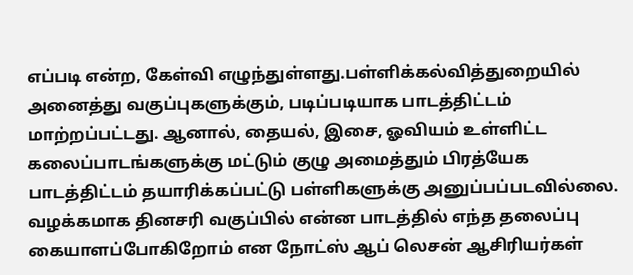எப்படி என்ற, கேள்வி எழுந்துள்ளது.பள்ளிக்கல்வித்துறையில் அனைத்து வகுப்புகளுக்கும், படிப்படியாக பாடத்திட்டம் மாற்றப்பட்டது. ஆனால், தையல், இசை, ஓவியம் உள்ளிட்ட கலைப்பாடங்களுக்கு மட்டும் குழு அமைத்தும் பிரத்யேக பாடத்திட்டம் தயாரிக்கப்பட்டு பள்ளிகளுக்கு அனுப்பப்படவில்லை. வழக்கமாக தினசரி வகுப்பில் என்ன பாடத்தில் எந்த தலைப்பு கையாளப்போகிறோம் என நோட்ஸ் ஆப் லெசன் ஆசிரியர்கள்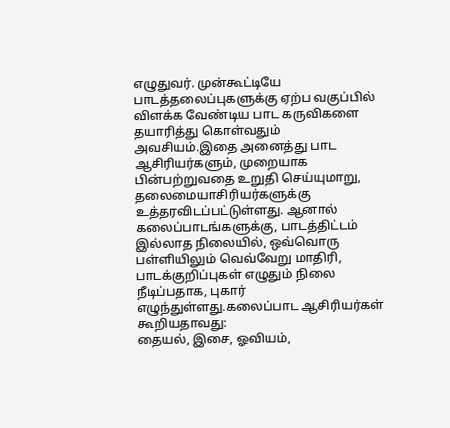எழுதுவர். முன்கூட்டியே பாடத்தலைப்புகளுக்கு ஏற்ப வகுப்பில் விளக்க வேண்டிய பாட கருவிகளை தயாரித்து கொள்வதும் அவசியம்.இதை அனைத்து பாட ஆசிரியர்களும், முறையாக பின்பற்றுவதை உறுதி செய்யுமாறு, தலைமையாசிரியர்களுக்கு உத்தரவிடப்பட்டுள்ளது. ஆனால் கலைப்பாடங்களுக்கு, பாடத்திட்டம் இல்லாத நிலையில், ஒவ்வொரு பள்ளியிலும் வெவ்வேறு மாதிரி, பாடக்குறிப்புகள் எழுதும் நிலை நீடிப்பதாக, புகார் எழுந்துள்ளது.கலைப்பாட ஆசிரியர்கள் கூறியதாவது:
தையல், இசை, ஓவியம்,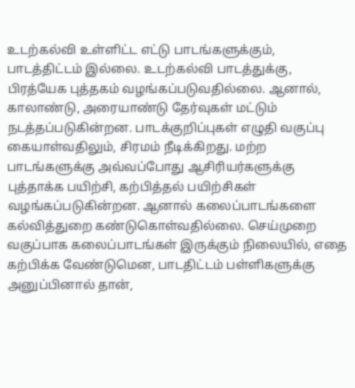உடற்கல்வி உள்ளிட்ட எட்டு பாடங்களுக்கும், பாடத்திட்டம் இல்லை. உடற்கல்வி பாடத்துக்கு, பிரத்யேக புத்தகம் வழங்கப்படுவதில்லை. ஆனால், காலாண்டு, அரையாண்டு தேர்வுகள் மட்டும் நடத்தப்படுகின்றன. பாடக்குறிப்புகள் எழுதி வகுப்பு கையாள்வதிலும், சிரமம் நீடிக்கிறது. மற்ற பாடங்களுக்கு அவ்வப்போது ஆசிரியர்களுக்கு புத்தாக்க பயிற்சி, கற்பித்தல் பயிற்சிகள் வழங்கப்படுகின்றன. ஆனால் கலைப்பாடங்களை கல்வித்துறை கண்டுகொள்வதில்லை. செய்முறை வகுப்பாக கலைப்பாடங்கள் இருக்கும் நிலையில், எதை கற்பிக்க வேண்டுமென, பாடதிட்டம் பள்ளிகளுக்கு அனுப்பினால் தான்,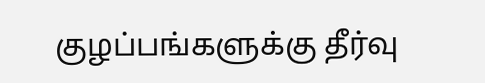குழப்பங்களுக்கு தீர்வு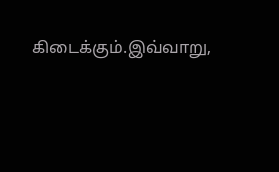கிடைக்கும்.இவ்வாறு,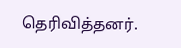தெரிவித்தனர்.